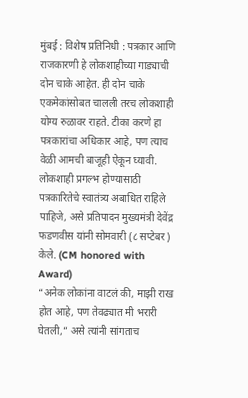मुंबई : विशेष प्रतिनिधी : पत्रकार आणि राजकारणी हे लोकशाहीच्या गाड्याची दोन चाके आहेत. ही दोन चाके एकमेकांसोबत चालली तरच लोकशाही योग्य रुळावर राहते. टीका करणे हा पत्रकारांचा अधिकार आहे, पण त्याच वेळी आमची बाजूही ऐकून घ्यावी. लोकशाही प्रगल्भ होण्यासाठी पत्रकारितेचे स्वातंत्र्य अबाधित राहिले पाहिजे, असे प्रतिपादन मुख्यमंत्री देवेंद्र फडणवीस यांनी सोमवारी (८ सप्टेबर) केले. (CM honored with Award)
“अनेक लोकांना वाटलं की, माझी राख होत आहे, पण तेवढ्यात मी भरारी घेतली,” असे त्यांनी सांगताच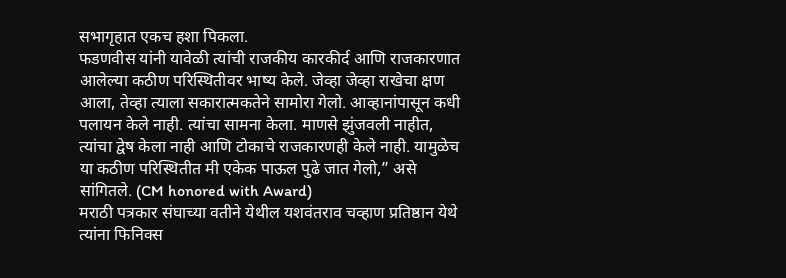सभागृहात एकच हशा पिकला.
फडणवीस यांनी यावेळी त्यांची राजकीय कारकीर्द आणि राजकारणात आलेल्या कठीण परिस्थितीवर भाष्य केले. जेव्हा जेव्हा राखेचा क्षण आला, तेव्हा त्याला सकारात्मकतेने सामोरा गेलो. आव्हानांपासून कधी पलायन केले नाही. त्यांचा सामना केला. माणसे झुंजवली नाहीत, त्यांचा द्वेष केला नाही आणि टोकाचे राजकारणही केले नाही. यामुळेच या कठीण परिस्थितीत मी एकेक पाऊल पुढे जात गेलो,” असे सांगितले. (CM honored with Award)
मराठी पत्रकार संघाच्या वतीने येथील यशवंतराव चव्हाण प्रतिष्ठान येथे त्यांना फिनिक्स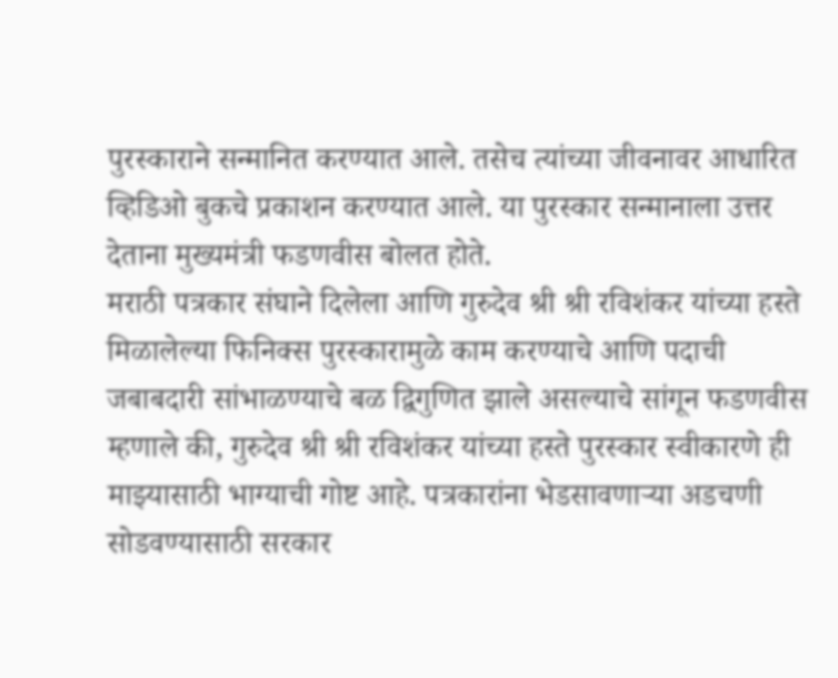पुरस्काराने सन्मानित करण्यात आले. तसेच त्यांच्या जीवनावर आधारित व्हिडिओ बुकचे प्रकाशन करण्यात आले. या पुरस्कार सन्मानाला उत्तर देताना मुख्यमंत्री फडणवीस बोलत होते.
मराठी पत्रकार संघाने दिलेला आणि गुरुदेव श्री श्री रविशंकर यांच्या हस्ते मिळालेल्या फिनिक्स पुरस्कारामुळे काम करण्याचे आणि पदाची जबाबदारी सांभाळण्याचे बळ द्विगुणित झाले असल्याचे सांगून फडणवीस म्हणाले की, गुरुदेव श्री श्री रविशंकर यांच्या हस्ते पुरस्कार स्वीकारणे ही माझ्यासाठी भाग्याची गोष्ट आहे. पत्रकारांना भेडसावणाऱ्या अडचणी सोडवण्यासाठी सरकार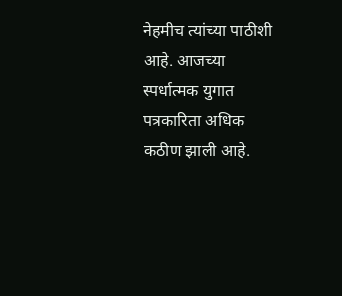नेहमीच त्यांच्या पाठीशी आहे. आजच्या स्पर्धात्मक युगात पत्रकारिता अधिक कठीण झाली आहे.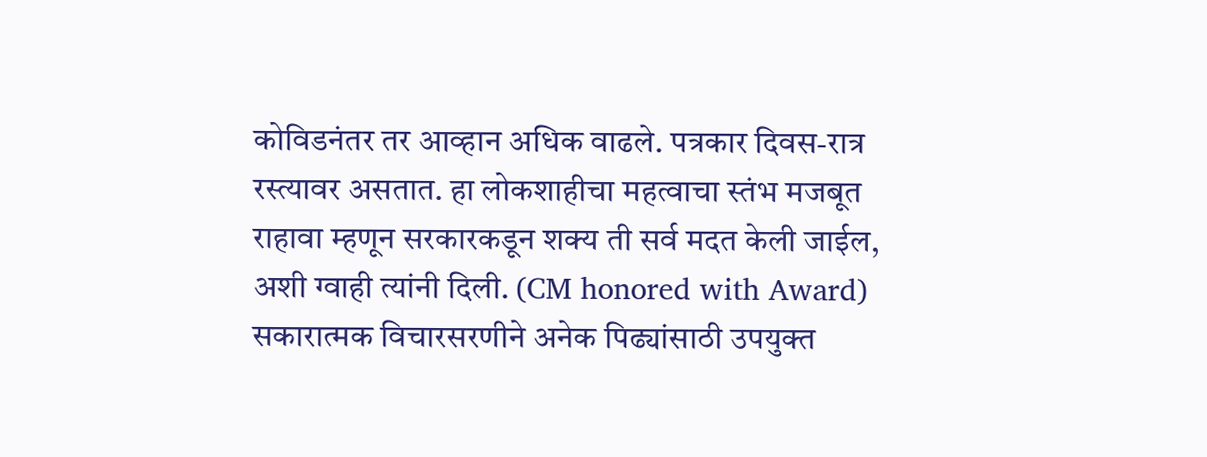कोविडनंतर तर आव्हान अधिक वाढले. पत्रकार दिवस-रात्र रस्त्यावर असतात. हा लोकशाहीचा महत्वाचा स्तंभ मजबूत राहावा म्हणून सरकारकडून शक्य ती सर्व मदत केली जाईल, अशी ग्वाही त्यांनी दिली. (CM honored with Award)
सकारात्मक विचारसरणीने अनेक पिढ्यांसाठी उपयुक्त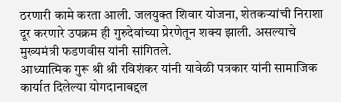ठरणारी कामे करता आली. जलयुक्त शिवार योजना, शेतकऱ्यांची निराशा दूर करणारे उपक्रम ही गुरुदेवांच्या प्रेरणेतून शक्य झाली. असल्याचे मुख्यमंत्री फडणवीस यांनी सांगितले.
आध्यात्मिक गुरू श्री श्री रविशंकर यांनी यावेळी पत्रकार यांनी सामाजिक कार्यात दिलेल्या योगदानाबद्दल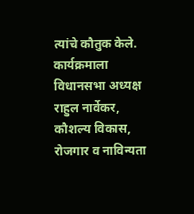त्यांचे कौतुक केले.
कार्यक्रमाला विधानसभा अध्यक्ष राहुल नार्वेकर, कौशल्य विकास, रोजगार व नाविन्यता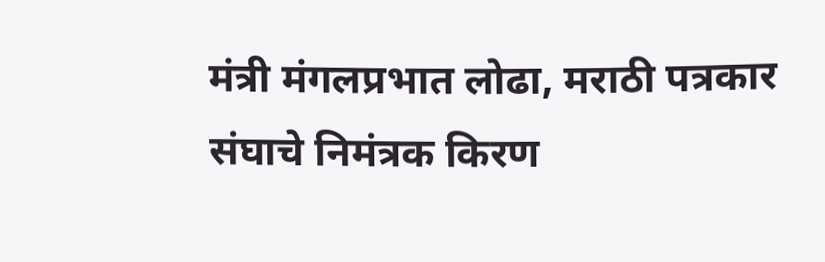मंत्री मंगलप्रभात लोढा, मराठी पत्रकार संघाचे निमंत्रक किरण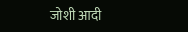जोशी आदी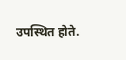उपस्थित होते.